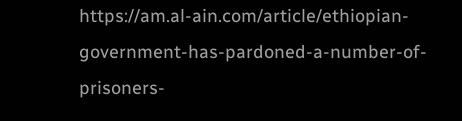https://am.al-ain.com/article/ethiopian-government-has-pardoned-a-number-of-prisoners-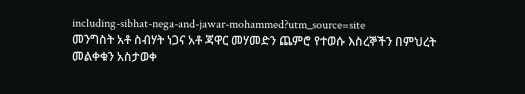including-sibhat-nega-and-jawar-mohammed?utm_source=site
መንግስት አቶ ስብሃት ነጋና አቶ ጃዋር መሃመድን ጨምሮ የተወሱ እስረኞችን በምህረት መልቀቁን አስታወቀ